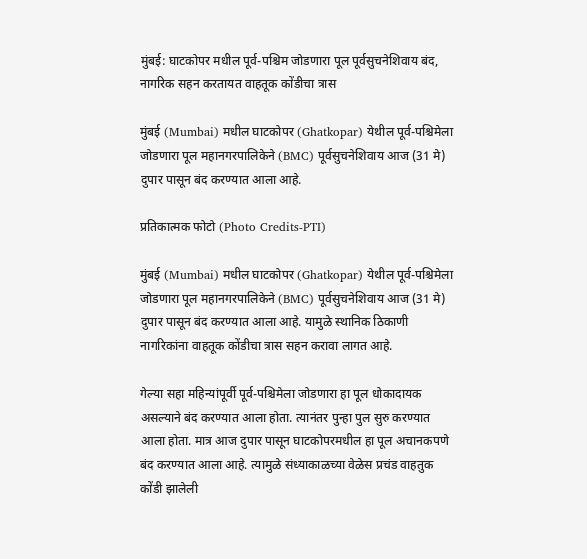मुंबई: घाटकोपर मधील पूर्व-पश्चिम जोडणारा पूल पूर्वसुचनेशिवाय बंद, नागरिक सहन करतायत वाहतूक कोंडीचा त्रास

मुंबई (Mumbai) मधील घाटकोपर (Ghatkopar) येथील पूर्व-पश्चिमेला जोडणारा पूल महानगरपालिकेने (BMC) पूर्वसुचनेशिवाय आज (31 मे) दुपार पासून बंद करण्यात आला आहे.

प्रतिकात्मक फोटो (Photo Credits-PTI)

मुंबई (Mumbai) मधील घाटकोपर (Ghatkopar) येथील पूर्व-पश्चिमेला जोडणारा पूल महानगरपालिकेने (BMC) पूर्वसुचनेशिवाय आज (31 मे) दुपार पासून बंद करण्यात आला आहे. यामुळे स्थानिक ठिकाणी नागरिकांना वाहतूक कोंडीचा त्रास सहन करावा लागत आहे.

गेल्या सहा महिन्यांपूर्वी पूर्व-पश्चिमेला जोडणारा हा पूल धोकादायक असल्याने बंद करण्यात आला होता. त्यानंतर पुन्हा पुल सुरु करण्यात आला होता. मात्र आज दुपार पासून घाटकोपरमधील हा पूल अचानकपणे बंद करण्यात आला आहे. त्यामुळे संध्याकाळच्या वेळेस प्रचंड वाहतुक कोंडी झालेली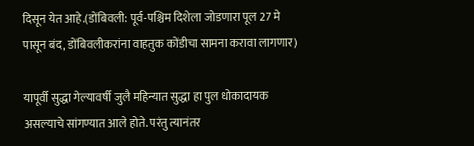दिसून येत आहे.(डोंबिवली: पूर्व-पश्चिम दिशेला जोडणारा पूल 27 मे पासून बंद, डोंबिवलीकरांना वाहतुक कोंडीचा सामना करावा लागणार)

यापूर्वी सुद्धा गेल्यावर्षी जुलै महिन्यात सुद्धा हा पुल धोकादायक असल्याचे सांगण्यात आले होते. परंतु त्यानंतर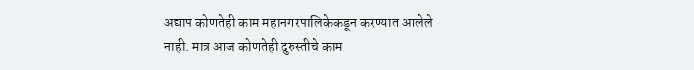अद्याप कोणतेही काम महानगरपालिकेकडून करण्यात आलेले नाही. मात्र आज कोणतेही दुरुस्तीचे काम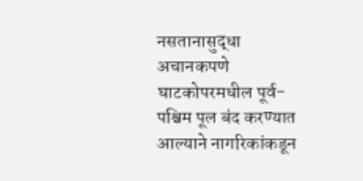नसतानासुद्धा अचानकपणे घाटकोपरमधील पूर्व-पश्चिम पूल बंद करण्यात आल्याने नागरिकांकडून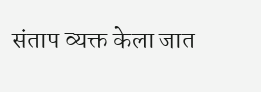संताप व्यक्त केला जात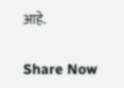आहे.

Share Now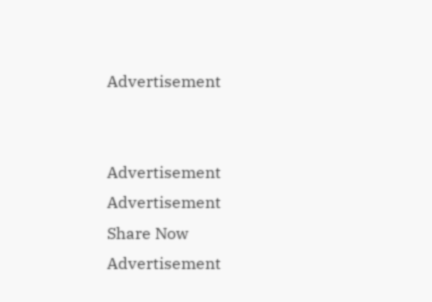Advertisement


Advertisement
Advertisement
Share Now
Advertisement